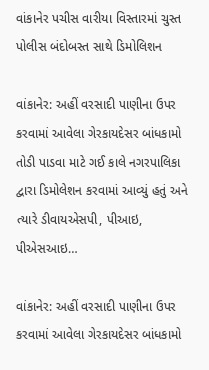વાંકાનેર પચીસ વારીયા વિસ્તારમાં ચુસ્ત પોલીસ બંદોબસ્ત સાથે ડિમોલિશન

વાંકાનેર: અહીં વરસાદી પાણીના ઉપર કરવામાં આવેલા ગેરકાયદેસર બાંધકામો તોડી પાડવા માટે ગઈ કાલે નગરપાલિકા દ્વારા ડિમોલેશન કરવામાં આવ્યું હતું અને ત્યારે ડીવાયએસપી, પીઆઇ, પીએસઆઇ…

વાંકાનેર: અહીં વરસાદી પાણીના ઉપર કરવામાં આવેલા ગેરકાયદેસર બાંધકામો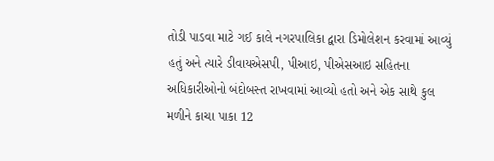તોડી પાડવા માટે ગઈ કાલે નગરપાલિકા દ્વારા ડિમોલેશન કરવામાં આવ્યું હતું અને ત્યારે ડીવાયએસપી, પીઆઇ, પીએસઆઇ સહિતના અધિકારીઓનો બંદોબસ્ત રાખવામાં આવ્યો હતો અને એક સાથે કુલ મળીને કાચા પાકા 12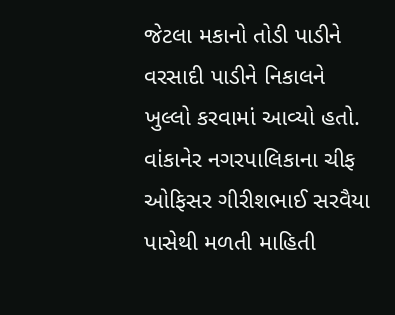જેટલા મકાનો તોડી પાડીને વરસાદી પાડીને નિકાલને ખુલ્લો કરવામાં આવ્યો હતો. વાંકાનેર નગરપાલિકાના ચીફ ઓફિસર ગીરીશભાઈ સરવૈયા પાસેથી મળતી માહિતી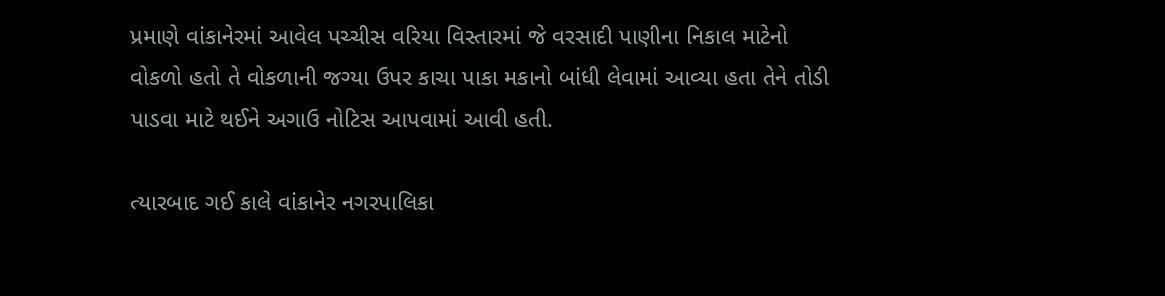પ્રમાણે વાંકાનેરમાં આવેલ પચ્ચીસ વરિયા વિસ્તારમાં જે વરસાદી પાણીના નિકાલ માટેનો વોકળો હતો તે વોકળાની જગ્યા ઉપર કાચા પાકા મકાનો બાંધી લેવામાં આવ્યા હતા તેને તોડી પાડવા માટે થઈને અગાઉ નોટિસ આપવામાં આવી હતી.

ત્યારબાદ ગઈ કાલે વાંકાનેર નગરપાલિકા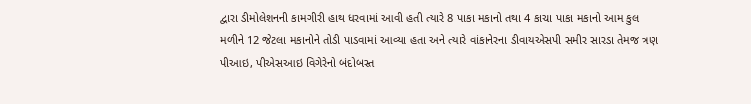દ્વારા ડીમોલેશનની કામગીરી હાથ ધરવામાં આવી હતી ત્યારે 8 પાકા મકાનો તથા 4 કાચા પાકા મકાનો આમ કુલ મળીને 12 જેટલા મકાનોને તોડી પાડવામાં આવ્યા હતા અને ત્યારે વાંકાનેરના ડીવાયએસપી સમીર સારડા તેમજ ત્રણ પીઆઇ, પીએસઆઇ વિગેરેનો બંદોબસ્ત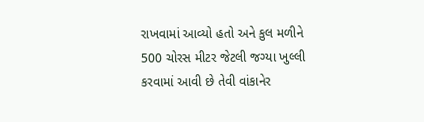રાખવામાં આવ્યો હતો અને કુલ મળીને 500 ચોરસ મીટર જેટલી જગ્યા ખુલ્લી કરવામાં આવી છે તેવી વાંકાનેર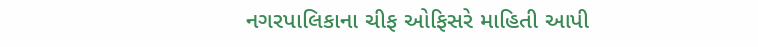નગરપાલિકાના ચીફ ઓફિસરે માહિતી આપી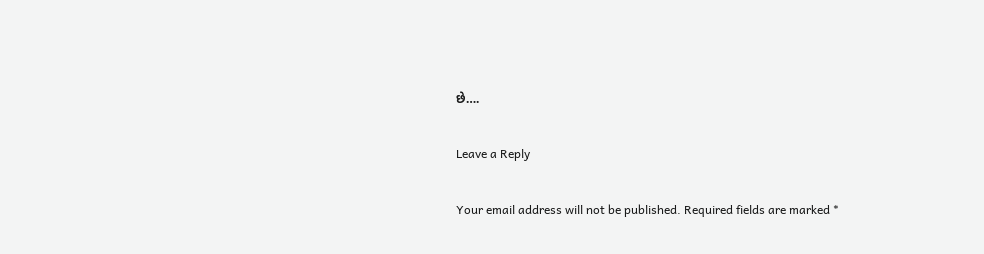છે….

Leave a Reply

Your email address will not be published. Required fields are marked *